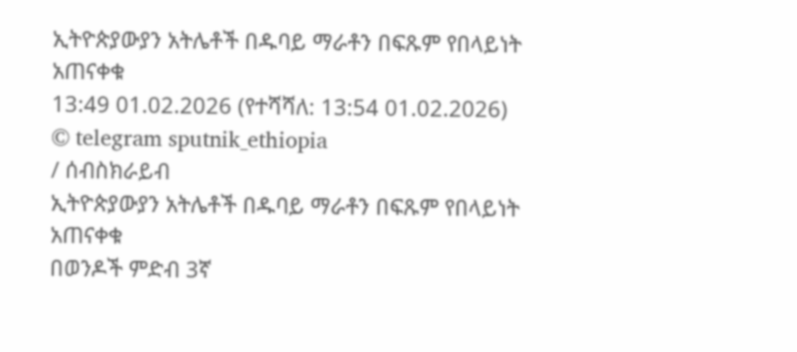ኢትዮጵያውያን አትሌቶች በዱባይ ማራቶን በፍጹም የበላይነት አጠናቀቁ
13:49 01.02.2026 (የተሻሻለ: 13:54 01.02.2026)
© telegram sputnik_ethiopia
/ ሰብስክራይብ
ኢትዮጵያውያን አትሌቶች በዱባይ ማራቶን በፍጹም የበላይነት አጠናቀቁ
በወንዶች ምድብ 3ኛ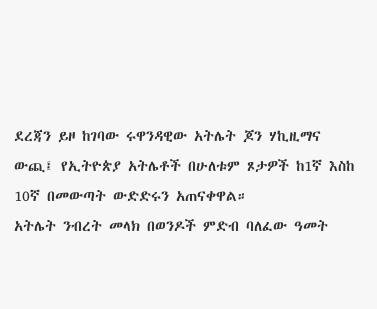ደረጃን ይዞ ከገባው ሩዋንዳዊው አትሌት ጆን ሃኪዚማና ውጪ፤ የኢትዮጵያ አትሌቶች በሁለቱም ጾታዎች ከ1ኛ እስከ 10ኛ በመውጣት ውድድሩን አጠናቀዋል።
አትሌት ንብረት መላክ በወንዶች ምድብ ባለፈው ዓመት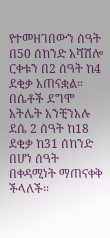የተመዘገበውን ሰዓት በ50 ሰከንድ አሻሽሎ ርቀቱን በ2 ሰዓት ከ4 ደቂቃ አጠናቋል። በሴቶች ደግሞ አትሌት አንቺንአሉ ደሴ 2 ሰዓት ከ18 ደቂቃ ከ31 ሰከንድ በሆነ ሰዓት በቀዳሚነት ማጠናቀቅ ችላለች፡፡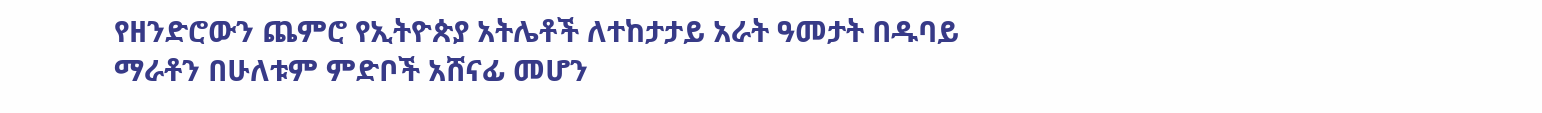የዘንድሮውን ጨምሮ የኢትዮጵያ አትሌቶች ለተከታታይ አራት ዓመታት በዱባይ ማራቶን በሁለቱም ምድቦች አሸናፊ መሆን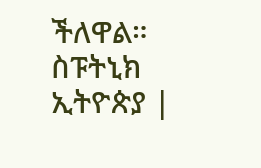ችለዋል።
ስፑትኒክ ኢትዮጵያ |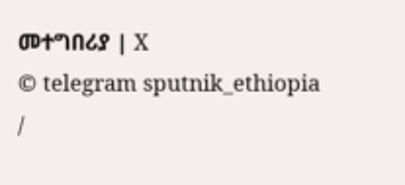መተግበሪያ | X
© telegram sputnik_ethiopia
/